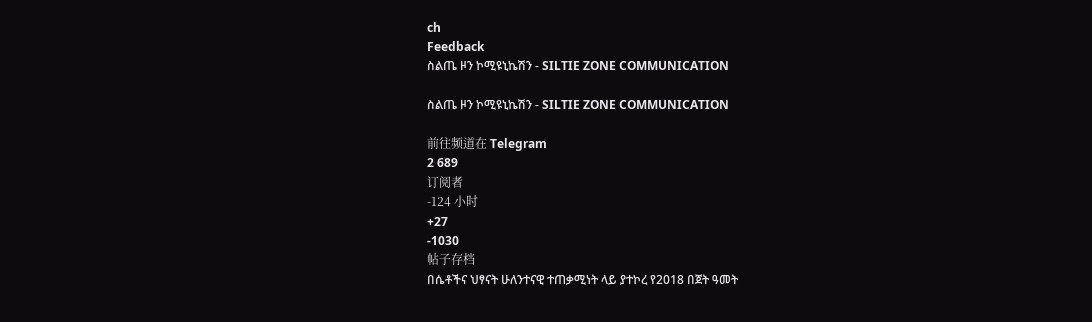ch
Feedback
ስልጤ ዞን ኮሚዩኒኬሽን - SILTIE ZONE COMMUNICATION

ስልጤ ዞን ኮሚዩኒኬሽን - SILTIE ZONE COMMUNICATION

前往频道在 Telegram
2 689
订阅者
-124 小时
+27
-1030
帖子存档
በሴቶችና ህፃናት ሁለንተናዊ ተጠቃሚነት ላይ ያተኮረ የ2018 በጀት ዓመት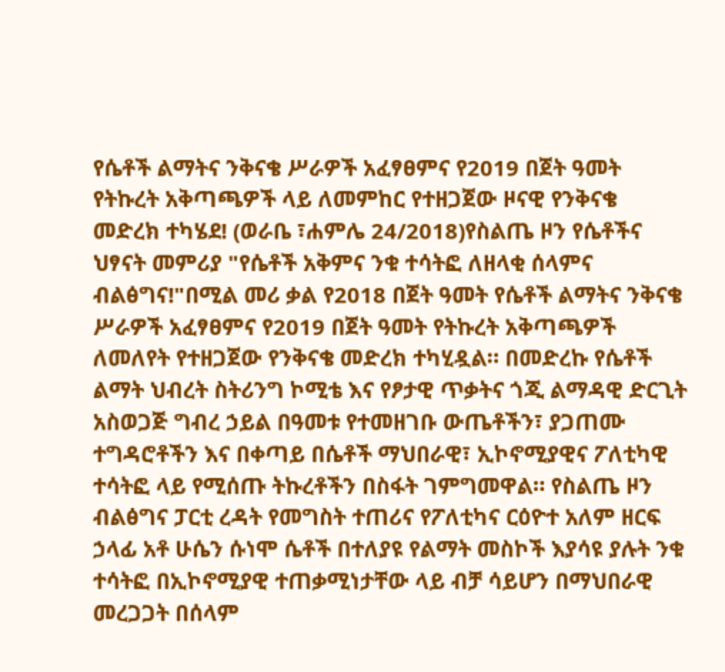የሴቶች ልማትና ንቅናቄ ሥራዎች አፈፃፀምና የ2019 በጀት ዓመት የትኩረት አቅጣጫዎች ላይ ለመምከር የተዘጋጀው ዞናዊ የንቅናቄ መድረክ ተካሄደ! (ወራቤ ፣ሐምሌ 24/2018)የስልጤ ዞን የሴቶችና ህፃናት መምሪያ "የሴቶች አቅምና ንቁ ተሳትፎ ለዘላቂ ሰላምና ብልፅግና!"በሚል መሪ ቃል የ2018 በጀት ዓመት የሴቶች ልማትና ንቅናቄ ሥራዎች አፈፃፀምና የ2019 በጀት ዓመት የትኩረት አቅጣጫዎች ለመለየት የተዘጋጀው የንቅናቄ መድረክ ተካሂዷል። በመድረኩ የሴቶች ልማት ህብረት ስትሪንግ ኮሚቴ እና የፆታዊ ጥቃትና ጎጂ ልማዳዊ ድርጊት አስወጋጅ ግብረ ኃይል በዓመቱ የተመዘገቡ ውጤቶችን፣ ያጋጠሙ ተግዳሮቶችን እና በቀጣይ በሴቶች ማህበራዊ፣ ኢኮኖሚያዊና ፖለቲካዊ ተሳትፎ ላይ የሚሰጡ ትኩረቶችን በስፋት ገምግመዋል። የስልጤ ዞን ብልፅግና ፓርቲ ረዳት የመግስት ተጠሪና የፖለቲካና ርዕዮተ አለም ዘርፍ ኃላፊ አቶ ሁሴን ሱነሞ ሴቶች በተለያዩ የልማት መስኮች እያሳዩ ያሉት ንቁ ተሳትፎ በኢኮኖሚያዊ ተጠቃሚነታቸው ላይ ብቻ ሳይሆን በማህበራዊ መረጋጋት በሰላም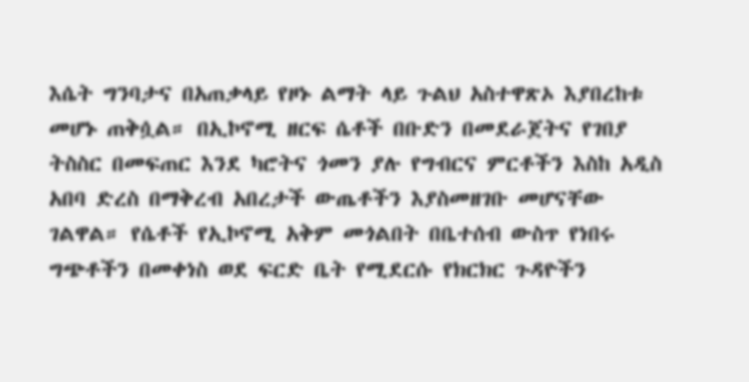እሴት ግንባታና በአጠቃላይ የዞኑ ልማት ላይ ጉልህ አስተዋጽኦ እያበረከቱ መሆኑ ጠቅሷል። በኢኮኖሚ ዘርፍ ሴቶች በቡድን በመደራጀትና የገበያ ትስስር በመፍጠር እንደ ካሮትና ጎመን ያሉ የግብርና ምርቶችን እስከ አዲስ አበባ ድረስ በማቅረብ አበረታች ውጤቶችን እያስመዘገቡ መሆናቸው ገልዋል። የሴቶች የኢኮኖሚ አቅም መጎልበት በቤተሰብ ውስጥ የነበሩ ግጭቶችን በመቀነስ ወደ ፍርድ ቤት የሚደርሱ የክርክር ጉዳዮችን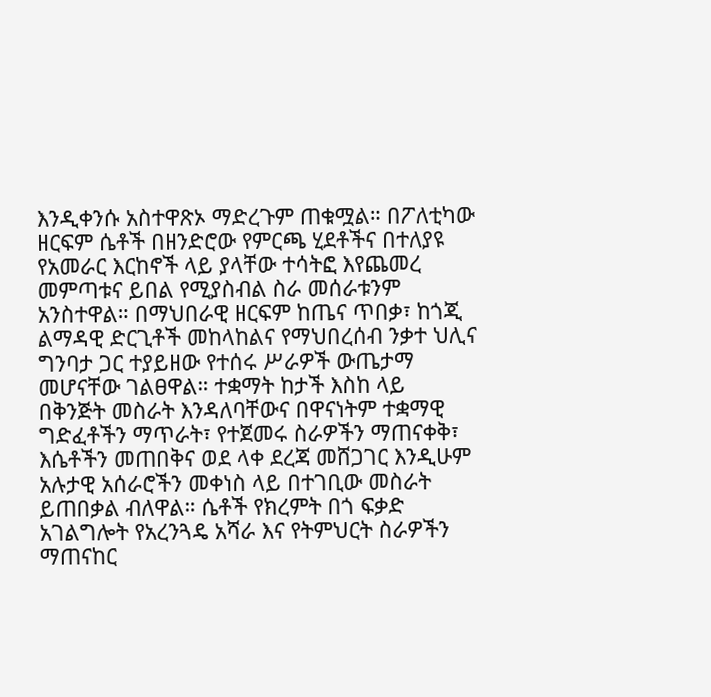እንዲቀንሱ አስተዋጽኦ ማድረጉም ጠቁሟል። በፖለቲካው ዘርፍም ሴቶች በዘንድሮው የምርጫ ሂደቶችና በተለያዩ የአመራር እርከኖች ላይ ያላቸው ተሳትፎ እየጨመረ መምጣቱና ይበል የሚያስብል ስራ መሰራቱንም አንስተዋል። በማህበራዊ ዘርፍም ከጤና ጥበቃ፣ ከጎጂ ልማዳዊ ድርጊቶች መከላከልና የማህበረሰብ ንቃተ ህሊና ግንባታ ጋር ተያይዘው የተሰሩ ሥራዎች ውጤታማ መሆናቸው ገልፀዋል። ተቋማት ከታች እስከ ላይ በቅንጅት መስራት እንዳለባቸውና በዋናነትም ተቋማዊ ግድፈቶችን ማጥራት፣ የተጀመሩ ስራዎችን ማጠናቀቅ፣ እሴቶችን መጠበቅና ወደ ላቀ ደረጃ መሸጋገር እንዲሁም አሉታዊ አሰራሮችን መቀነስ ላይ በተገቢው መስራት ይጠበቃል ብለዋል። ሴቶች የክረምት በጎ ፍቃድ አገልግሎት የአረንጓዴ አሻራ እና የትምህርት ስራዎችን ማጠናከር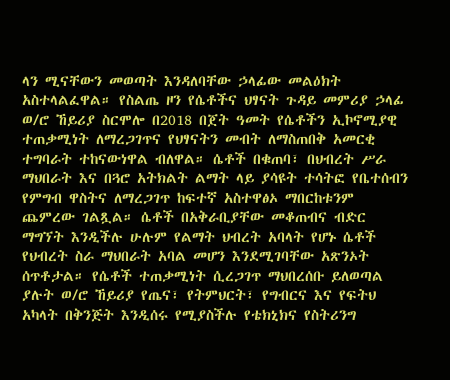ላን ሚናቸውን መወጣት እንዳለባቸው ኃላፊው መልዕክት አስተላልፈዋል። የስልጤ ዞን የሴቶችና ህፃናት ጉዳይ መምሪያ ኃላፊ ወ/ሮ ኸይሪያ ስርሞሎ በ2018 በጀት ዓመት የሴቶችን ኢኮኖሚያዊ ተጠቃሚነት ለማረጋገጥና የህፃናትን መብት ለማስጠበቅ አመርቂ ተግባራት ተከናውነዋል ብለዋል። ሴቶች በቁጠባ፣ በህብረት ሥራ ማህበራት እና በጓሮ አትክልት ልማት ላይ ያሳዩት ተሳትፎ የቤተሰብን የምግብ ዋስትና ለማረጋገጥ ከፍተኛ አስተዋፅኦ ማበርከቱንም ጨምረው ገልጿል። ሴቶች በአቅራቢያቸው መቆጠብና ብድር ማግኘት እንዲችሉ ሁሉም የልማት ህብረት አባላት የሆኑ ሴቶች የህብረት ስራ ማህበራት አባል መሆን እንደሚገባቸው አጽንኦት ሰጥቶታል። የሴቶች ተጠቃሚነት ሲረጋገጥ ማህበረሰቡ ይለወጣል ያሉት ወ/ሮ ኸይሪያ የጤና፣ የትምህርት፣ የግብርና እና የፍትህ አካላት በቅንጅት እንዲሰሩ የሚያስችሉ የቴክኒክና የስትሪንግ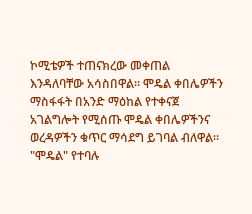ኮሚቴዎች ተጠናክረው መቀጠል እንዳለባቸው አሳስበዋል። ሞዴል ቀበሌዎችን ማስፋፋት በአንድ ማዕከል የተቀናጀ አገልግሎት የሚሰጡ ሞዴል ቀበሌዎችንና ወረዳዎችን ቁጥር ማሳደግ ይገባል ብለዋል። "ሞዴል" የተባሉ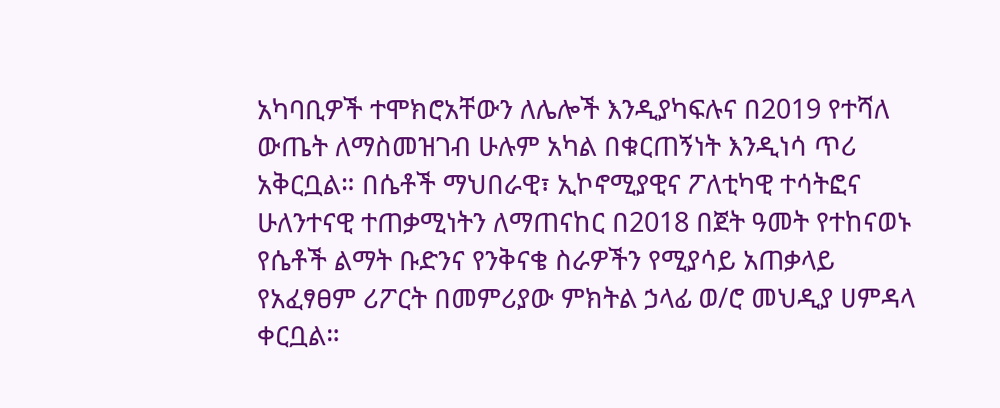አካባቢዎች ተሞክሮአቸውን ለሌሎች እንዲያካፍሉና በ2019 የተሻለ ውጤት ለማስመዝገብ ሁሉም አካል በቁርጠኝነት እንዲነሳ ጥሪ አቅርቧል። በሴቶች ማህበራዊ፣ ኢኮኖሚያዊና ፖለቲካዊ ተሳትፎና ሁለንተናዊ ተጠቃሚነትን ለማጠናከር በ2018 በጀት ዓመት የተከናወኑ የሴቶች ልማት ቡድንና የንቅናቄ ስራዎችን የሚያሳይ አጠቃላይ የአፈፃፀም ሪፖርት በመምሪያው ምክትል ኃላፊ ወ/ሮ መህዲያ ሀምዳላ ቀርቧል።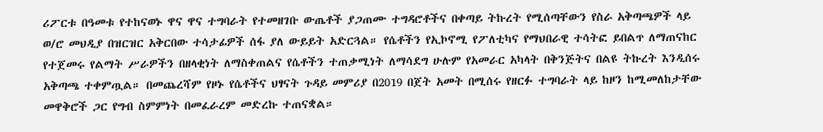ሪፖርቱ በዓመቱ የተከናወኑ ዋና ዋና ተግባራት የተመዘገቡ ውጤቶች ያጋጠሙ ተግዳሮቶችና በቀጣይ ትኩረት የሚሰጣቸውን የስራ አቅጣጫዎች ላይ ወ/ሮ መህዲያ በዝርዝር አቅርበው ተሳታፊዎች ሰፋ ያለ ውይይት አድርጓል። የሴቶችን የኢኮኖሚ የፖለቲካና የማህበራዊ ተሳትፎ ይበልጥ ለማጠናከር የተጀመሩ የልማት ሥራዎችን በዘላቂነት ለማስቀጠልና የሴቶችን ተጠቃሚነት ለማሳደግ ሁሉም የአመራር አካላት በቅንጅትና በልዩ ትኩረት እንዲሰሩ አቅጣጫ ተቀምጧል። በመጨረሻም የዞኑ የሴቶችና ህፃናት ጉዳይ መምሪያ በ2019 በጀት አመት በሚሰሩ የዘርፉ ተግባራት ላይ ከዞን ከሚመለከታቸው መዋቅሮች ጋር የግብ ስምምነት በመፈራረም መድረኩ ተጠናቋል።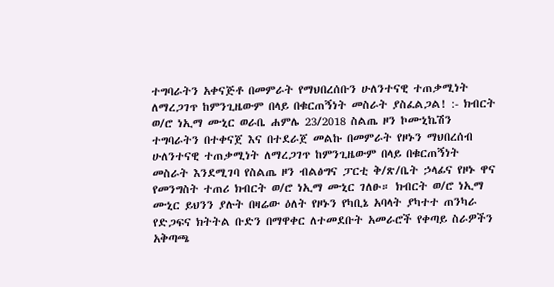ተግባራትን አቀናጅቶ በመምራት የማህበረሰቡን ሁለንተናዊ ተጠቃሚነት ለማረጋገጥ ከምንጊዜውም በላይ በቁርጠኝነት መስራት ያስፈልጋል! :- ክብርት ወ/ሮ ነኢማ ሙኒር ወራቤ ሐምሌ 23/2018 ስልጤ ዞን ኮሙኒኬሽን ተግባራትን በተቀናጀ እና በተደራጀ መልኩ በመምራት የዞኑን ማህበረሰብ ሁለንተናዊ ተጠቃሚነት ለማረጋገጥ ከምንጊዜውም በላይ በቁርጠኝነት መስራት እንደሚገባ የስልጤ ዞን ብልፅግና ፓርቲ ቅ/ጽ/ቤት ኃላፊና የዞኑ ዋና የመንግስት ተጠሪ ክብርት ወ/ሮ ነኢማ ሙኒር ገለፁ። ክብርት ወ/ሮ ነኢማ ሙኒር ይህንን ያሉት በዛሬው ዕለት የዞኑን የካቢኔ አባላት ያካተተ ጠንካራ የድጋፍና ክትትል ቡድን በማዋቀር ለተመደቡት አመራሮች የቀጣይ ስራዎችን አቅጣጫ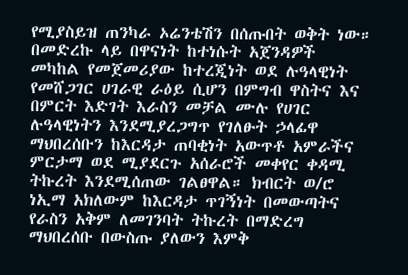የሚያስይዝ ጠንካራ ኦሬንቴሽን በሰጡበት ወቅት ነው። በመድረኩ ላይ በዋናነት ከተነሱት አጀንዳዎች መካከል የመጀመሪያው ከተረጂነት ወደ ሉዓላዊነት የመሸጋገር ሀገራዊ ራዕይ ሲሆን በምግብ ዋስትና እና በምርት እድገት እራስን መቻል ሙሉ የሀገር ሉዓላዊነትን እንደሚያረጋግጥ የገለፁት ኃላፊዋ ማህበረሰቡን ከእርዳታ ጠባቂነት አውጥቶ አምራችና ምርታማ ወደ ሚያደርጉ አሰራሮች መቀየር ቀዳሚ ትኩረት እንደሚሰጠው ገልፀዋል። ክብርት ወ/ሮ ነኢማ አክለውም ከእርዳታ ጥገኝነት በመውጣትና የራስን አቅም ለመገንባት ትኩረት በማድረግ ማህበረሰቡ በውስጡ ያለውን እምቅ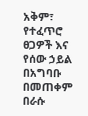አቅም፣ የተፈጥሮ ፀጋዎች እና የሰው ኃይል በአግባቡ በመጠቀም በራሱ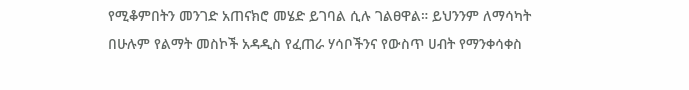የሚቆምበትን መንገድ አጠናክሮ መሄድ ይገባል ሲሉ ገልፀዋል። ይህንንም ለማሳካት በሁሉም የልማት መስኮች አዳዲስ የፈጠራ ሃሳቦችንና የውስጥ ሀብት የማንቀሳቀስ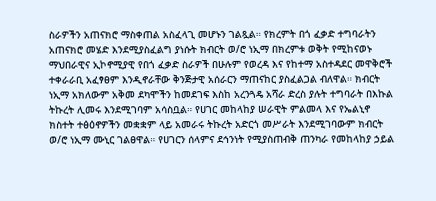ስራዎችን አጠናክሮ ማስቀጠል አስፈላጊ መሆኑን ገልጿል። የክረምት በጎ ፈቃድ ተግባራትን አጠናክሮ መሄድ እንደሚያስፈልግ ያነሱት ክብርት ወ/ሮ ነኢማ በክረምቱ ወቅት የሚከናወኑ ማህበራዊና ኢኮኖሚያዊ የበጎ ፈቃድ ስራዎች በሁሉም የወረዳ እና የከተማ አስተዳደር መዋቅሮች ተቀራራቢ አፈፃፀም እንዲኖራቸው ቅንጅታዊ አሰራርን ማጠናከር ያስፈልጋል ብለዋል። ክብርት ነኢማ አክለውም አቅመ ደካሞችን ከመደገፍ እስከ አረንጓዴ አሻራ ድረስ ያሉት ተግባራት በእኩል ትኩረት ሊመሩ እንደሚገባም አሳስቧል። የሀገር መከላከያ ሠራዊት ምልመላ እና የኤልኒኖ ክስተት ተፅዕኖዎችን መቋቋም ላይ አመራሩ ትኩረት አድርጎ መሥራት እንደሚገባውም ክብርት ወ/ሮ ነኢማ ሙኒር ገልፀዋል። የሀገርን ሰላምና ደኅንነት የሚያስጠብቅ ጠንካራ የመከላከያ ኃይል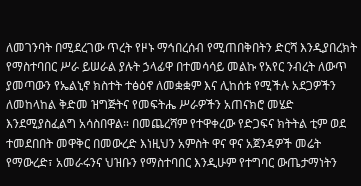ለመገንባት በሚደረገው ጥረት የዞኑ ማኅበረሰብ የሚጠበቅበትን ድርሻ እንዲያበረክት የማስተባበር ሥራ ይሠራል ያሉት ኃላፊዋ በተመሳሳይ መልኩ የአየር ንብረት ለውጥ ያመጣውን የኤልኒኖ ክስተት ተፅዕኖ ለመቋቋም እና ሊከሰቱ የሚችሉ አደጋዎችን ለመከላከል ቅድመ ዝግጅትና የመፍትሔ ሥራዎችን አጠናክሮ መሄድ እንደሚያስፈልግ አሳስበዋል። በመጨረሻም የተዋቀረው የድጋፍና ክትትል ቲም ወደ ተመደበበት መዋቅር በመውረድ እነዚህን አምስት ዋና ዋና አጀንዳዎች መሬት የማውረድ፣ አመራሩንና ህዝቡን የማስተባበር እንዲሁም የተግባር ውጤታማነትን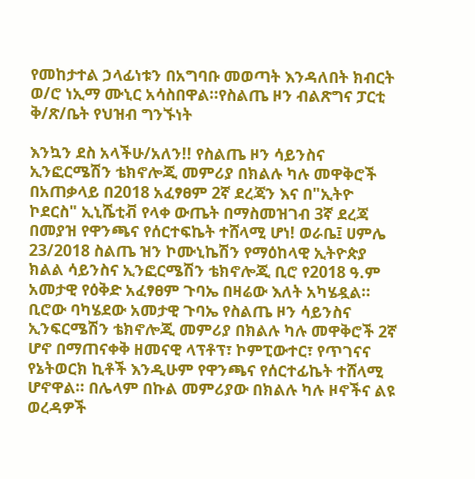የመከታተል ኃላፊነቱን በአግባቡ መወጣት እንዳለበት ክብርት ወ/ሮ ነኢማ ሙኒር አሳስበዋል።የስልጤ ዞን ብልጽግና ፓርቲ ቅ/ጽ/ቤት የህዝብ ግንኙነት

እንኳን ደስ አላችሁ/አለን!! የስልጤ ዞን ሳይንስና ኢንፎርሜሽን ቴክኖሎጂ መምሪያ በክልሉ ካሉ መዋቅሮች በአጠቃላይ በ2018 አፈፃፀም 2ኛ ደረጃን እና በ"ኢትዮ ኮደርስ" ኢኒሼቲቭ የላቀ ውጤት በማስመዝገብ 3ኛ ደረጃ በመያዝ የዋንጫና የሰርተፍኬት ተሸላሚ ሆነ! ወራቤ፤ ሀምሌ 23/2018 ስልጤ ዝን ኮሙኒኬሽን የማዕከላዊ ኢትዮጵያ ክልል ሳይንስና ኢንፎርሜሽን ቴክኖሎጂ ቢሮ የ2018 ዓ.ም አመታዊ የዕቅድ አፈፃፀም ጉባኤ በዛሬው እለት አካሄዷል። ቢሮው ባካሄደው አመታዊ ጉባኤ የስልጤ ዞን ሳይንስና ኢንፍርሜሽን ቴክኖሎጂ መምሪያ በክልሉ ካሉ መዋቅሮች 2ኛ ሆኖ በማጠናቀቅ ዘመናዊ ላፕቶፕ፣ ኮምፒውተር፣ የጥገናና የኔትወርክ ኪቶች እንዲሁም የዋንጫና የሰርተፊኬት ተሸላሚ ሆኖዋል። በሌላም በኩል መምሪያው በክልሉ ካሉ ዞኖችና ልዩ ወረዳዎች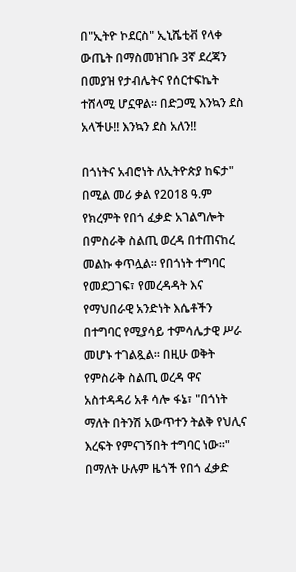በ"ኢትዮ ኮደርስ" ኢኒሼቲቭ የላቀ ውጤት በማስመዝገቡ 3ኛ ደረጃን በመያዝ የታብሌትና የሰርተፍኬት ተሸላሚ ሆኗዋል። በድጋሚ እንኳን ደስ አላችሁ!! እንኳን ደስ አለን!!

በጎነትና አብሮነት ለኢትዮጵያ ከፍታ" በሚል መሪ ቃል የ2018 ዓ.ም የክረምት የበጎ ፈቃድ አገልግሎት በምስራቅ ስልጢ ወረዳ በተጠናከረ መልኩ ቀጥሏል። የበጎነት ተግባር የመደጋገፍ፣ የመረዳዳት እና የማህበራዊ አንድነት እሴቶችን በተግባር የሚያሳይ ተምሳሌታዊ ሥራ መሆኑ ተገልጿል። በዚሁ ወቅት የምስራቅ ስልጢ ወረዳ ዋና አስተዳዳሪ አቶ ሳሎ ፋኔ፣ "በጎነት ማለት በትንሽ አውጥተን ትልቅ የህሊና እረፍት የምናገኝበት ተግባር ነው።" በማለት ሁሉም ዜጎች የበጎ ፈቃድ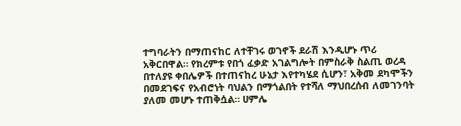ተግባራትን በማጠናከር ለተቸገሩ ወገኖች ደራሽ እንዲሆኑ ጥሪ አቅርበዋል። የክረምቱ የበጎ ፈቃድ አገልግሎት በምስራቅ ስልጢ ወረዳ በተለያዩ ቀበሌዎች በተጠናከረ ሁኔታ እየተካሄደ ሲሆን፣ አቅመ ደካሞችን በመደገፍና የአብሮነት ባህልን በማጎልበት የተሻለ ማህበረሰብ ለመገንባት ያለመ መሆኑ ተጠቅሷል። ሀምሌ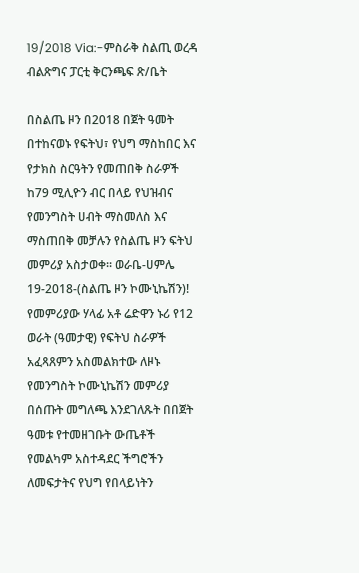19/2018 Via:-ምስራቅ ስልጢ ወረዳ ብልጽግና ፓርቲ ቅርንጫፍ ጽ/ቤት

በስልጤ ዞን በ2018 በጀት ዓመት በተከናወኑ የፍትህ፣ የህግ ማስከበር እና የታክስ ስርዓትን የመጠበቅ ስራዎች ከ79 ሚሊዮን ብር በላይ የህዝብና የመንግስት ሀብት ማስመለስ እና ማስጠበቅ መቻሉን የስልጤ ዞን ፍትህ መምሪያ አስታወቀ። ወራቤ-ሀምሌ 19-2018-(ስልጤ ዞን ኮሙኒኬሽን)! የመምሪያው ሃላፊ አቶ ሬድዋን ኑሪ የ12 ወራት (ዓመታዊ) የፍትህ ስራዎች አፈጻጸምን አስመልክተው ለዞኑ የመንግስት ኮሙኒኬሽን መምሪያ በሰጡት መግለጫ እንደገለጹት በበጀት ዓመቱ የተመዘገቡት ውጤቶች የመልካም አስተዳደር ችግሮችን ለመፍታትና የህግ የበላይነትን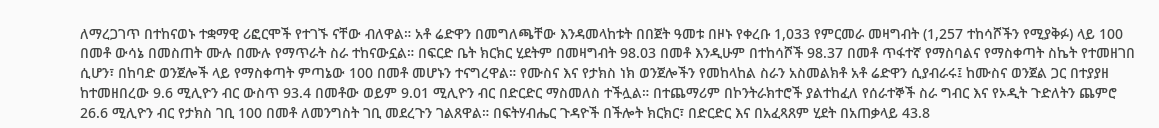ለማረጋገጥ በተከናወኑ ተቋማዊ ሪፎርሞች የተገኙ ናቸው ብለዋል። አቶ ሬድዋን በመግለጫቸው እንዳመላከቱት በበጀት ዓመቱ በዞኑ የቀረቡ 1,033 የምርመራ መዛግብት (1,257 ተከሳሾችን የሚያቅፉ) ላይ 100 በመቶ ውሳኔ በመስጠት ሙሉ በሙሉ የማጥራት ስራ ተከናውኗል። በፍርድ ቤት ክርክር ሂደትም በመዛግብት 98.03 በመቶ እንዲሁም በተከሳሾች 98.37 በመቶ ጥፋተኛ የማስባልና የማስቀጣት ስኬት የተመዘገበ ሲሆን፣ በከባድ ወንጀሎች ላይ የማስቀጣት ምጣኔው 100 በመቶ መሆኑን ተናግረዋል። የሙስና እና የታክስ ነክ ወንጀሎችን የመከላከል ስራን አስመልክቶ አቶ ሬድዋን ሲያብራሩ፤ ከሙስና ወንጀል ጋር በተያያዘ ከተመዘበረው 9.6 ሚሊዮን ብር ውስጥ 93.4 በመቶው ወይም 9.01 ሚሊዮን ብር በድርድር ማስመለስ ተችሏል። በተጨማሪም በኮንትራክተሮች ያልተከፈለ የሰራተኞች ስራ ግብር እና የኦዲት ጉድለትን ጨምሮ 26.6 ሚሊዮን ብር የታክስ ገቢ 100 በመቶ ለመንግስት ገቢ መደረጉን ገልጸዋል። በፍትሃብሔር ጉዳዮች በችሎት ክርክር፣ በድርድር እና በአፈጻጸም ሂደት በአጠቃላይ 43.8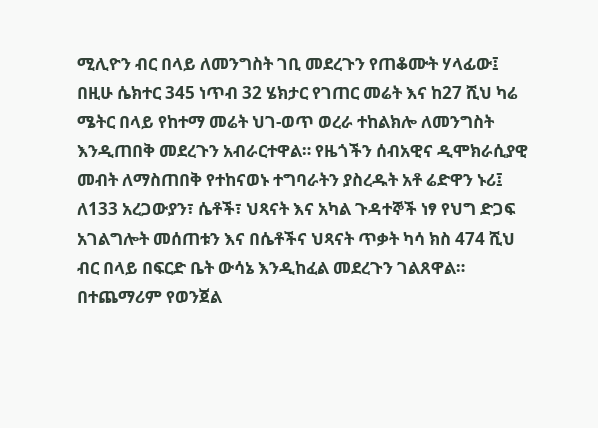ሚሊዮን ብር በላይ ለመንግስት ገቢ መደረጉን የጠቆሙት ሃላፊው፤ በዚሁ ሴክተር 345 ነጥብ 32 ሄክታር የገጠር መሬት እና ከ27 ሺህ ካሬ ሜትር በላይ የከተማ መሬት ህገ-ወጥ ወረራ ተከልክሎ ለመንግስት እንዲጠበቅ መደረጉን አብራርተዋል። የዜጎችን ሰብአዊና ዲሞክራሲያዊ መብት ለማስጠበቅ የተከናወኑ ተግባራትን ያስረዱት አቶ ሬድዋን ኑሪ፤ ለ133 አረጋውያን፣ ሴቶች፣ ህጻናት እና አካል ጉዳተኞች ነፃ የህግ ድጋፍ አገልግሎት መሰጠቱን እና በሴቶችና ህጻናት ጥቃት ካሳ ክስ 474 ሺህ ብር በላይ በፍርድ ቤት ውሳኔ እንዲከፈል መደረጉን ገልጸዋል። በተጨማሪም የወንጀል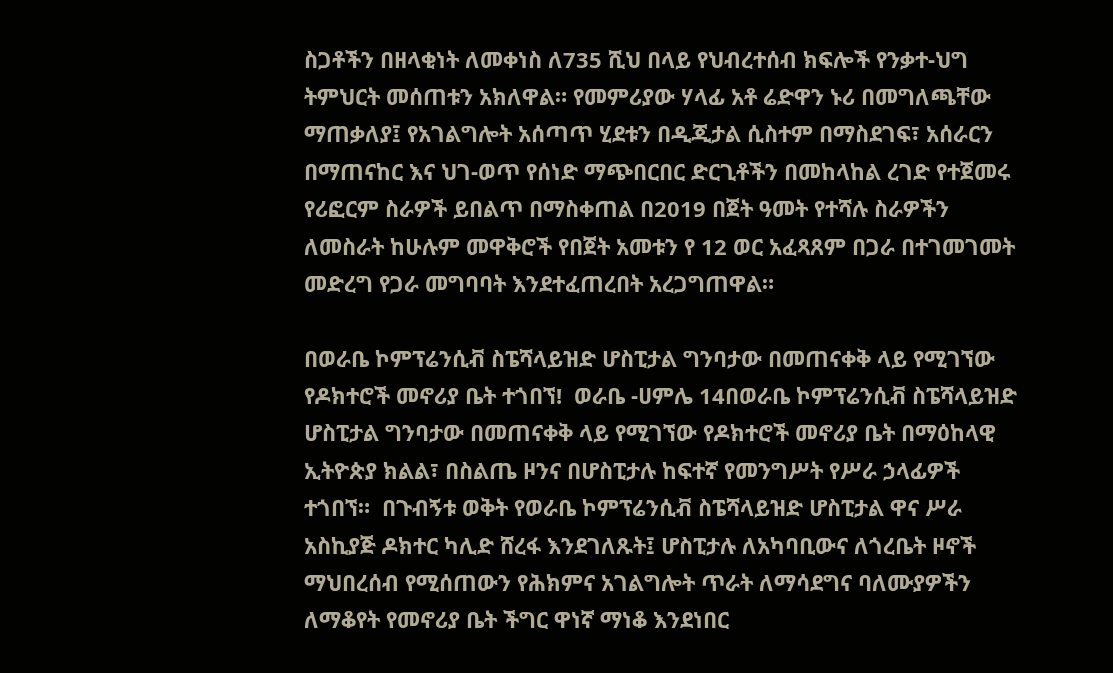ስጋቶችን በዘላቂነት ለመቀነስ ለ735 ሺህ በላይ የህብረተሰብ ክፍሎች የንቃተ-ህግ ትምህርት መሰጠቱን አክለዋል። የመምሪያው ሃላፊ አቶ ሬድዋን ኑሪ በመግለጫቸው ማጠቃለያ፤ የአገልግሎት አሰጣጥ ሂደቱን በዲጂታል ሲስተም በማስደገፍ፣ አሰራርን በማጠናከር እና ህገ-ወጥ የሰነድ ማጭበርበር ድርጊቶችን በመከላከል ረገድ የተጀመሩ የሪፎርም ስራዎች ይበልጥ በማስቀጠል በ2019 በጀት ዓመት የተሻሉ ስራዎችን ለመስራት ከሁሉም መዋቅሮች የበጀት አመቱን የ 12 ወር አፈጻጸም በጋራ በተገመገመት መድረግ የጋራ መግባባት እንደተፈጠረበት አረጋግጠዋል።

በወራቤ ኮምፕሬንሲቭ ስፔሻላይዝድ ሆስፒታል ግንባታው በመጠናቀቅ ላይ የሚገኘው የዶክተሮች መኖሪያ ቤት ተጎበኘ!  ወራቤ -ሀምሌ 14በወራቤ ኮምፕሬንሲቭ ስፔሻላይዝድ ሆስፒታል ግንባታው በመጠናቀቅ ላይ የሚገኘው የዶክተሮች መኖሪያ ቤት በማዕከላዊ ኢትዮጵያ ክልል፣ በስልጤ ዞንና በሆስፒታሉ ከፍተኛ የመንግሥት የሥራ ኃላፊዎች ተጎበኘ።  በጉብኝቱ ወቅት የወራቤ ኮምፕሬንሲቭ ስፔሻላይዝድ ሆስፒታል ዋና ሥራ አስኪያጅ ዶክተር ካሊድ ሸረፋ እንደገለጹት፤ ሆስፒታሉ ለአካባቢውና ለጎረቤት ዞኖች ማህበረሰብ የሚሰጠውን የሕክምና አገልግሎት ጥራት ለማሳደግና ባለሙያዎችን ለማቆየት የመኖሪያ ቤት ችግር ዋነኛ ማነቆ እንደነበር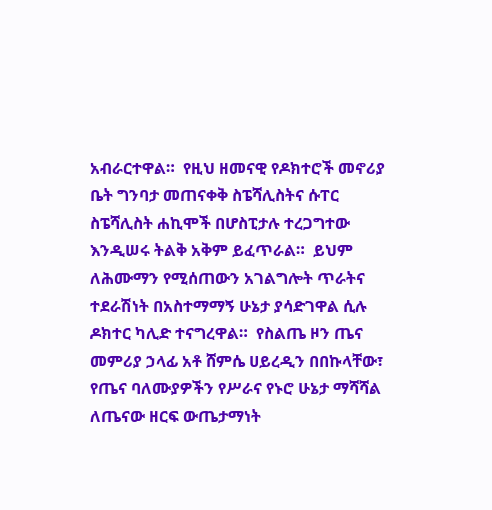አብራርተዋል።  የዚህ ዘመናዊ የዶክተሮች መኖሪያ ቤት ግንባታ መጠናቀቅ ስፔሻሊስትና ሱፐር ስፔሻሊስት ሐኪሞች በሆስፒታሉ ተረጋግተው እንዲሠሩ ትልቅ አቅም ይፈጥራል።  ይህም ለሕሙማን የሚሰጠውን አገልግሎት ጥራትና ተደራሽነት በአስተማማኝ ሁኔታ ያሳድገዋል ሲሉ ዶክተር ካሊድ ተናግረዋል።  የስልጤ ዞን ጤና መምሪያ ኃላፊ አቶ ሸምሴ ሀይረዲን በበኩላቸው፣ የጤና ባለሙያዎችን የሥራና የኑሮ ሁኔታ ማሻሻል ለጤናው ዘርፍ ውጤታማነት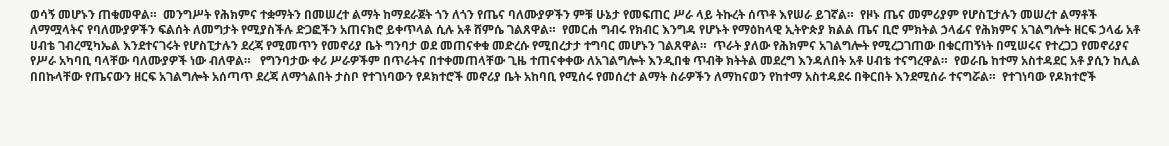ወሳኝ መሆኑን ጠቁመዋል።  መንግሥት የሕክምና ተቋማትን በመሠረተ ልማት ከማደራጀት ጎን ለጎን የጤና ባለሙያዎችን ምቹ ሁኔታ የመፍጠር ሥራ ላይ ትኩረት ሰጥቶ እየሠራ ይገኛል።  የዞኑ ጤና መምሪያም የሆስፒታሉን መሠረተ ልማቶች ለማሟላትና የባለሙያዎችን ፍልሰት ለመግታት የሚያስችሉ ድጋፎችን አጠናክሮ ይቀጥላል ሲሉ አቶ ሸምሴ ገልጸዋል።  የመርሐ ግብሩ የክብር እንግዳ የሆኑት የማዕከላዊ ኢትዮጵያ ክልል ጤና ቢሮ ምክትል ኃላፊና የሕክምና አገልግሎት ዘርፍ ኃላፊ አቶ ሀብቴ ገብረሚካኤል እንደተናገሩት የሆስፒታሉን ደረጃ የሚመጥን የመኖሪያ ቤት ግንባታ ወደ መጠናቀቁ መድረሱ የሚበረታታ ተግባር መሆኑን ገልጸዋል።  ጥራት ያለው የሕክምና አገልግሎት የሚረጋገጠው በቁርጠኝነት በሚሠሩና የተረጋጋ የመኖሪያና የሥራ አካባቢ ባላቸው ባለሙያዎች ነው ብለዋል።   የግንባታው ቀሪ ሥራዎችም በጥራትና በተቀመጠላቸው ጊዜ ተጠናቀቀው ለአገልግሎት እንዲበቁ ጥብቅ ክትትል መደረግ እንዳለበት አቶ ሀብቴ ተናግረዋል።  የወራቤ ከተማ አስተዳደር አቶ ያሲን ከሊል በበኩላቸው የጤናውን ዘርፍ አገልግሎት አሰጣጥ ደረጃ ለማጎልበት ታስቦ የተገነባውን የዶክተሮች መኖሪያ ቤት አከባቢ የሚሰሩ የመሰረተ ልማት ስራዎችን ለማከናወን የከተማ አስተዳደሩ በቅርበት እንደሚሰራ ተናግሯል።  የተገነባው የዶክተሮች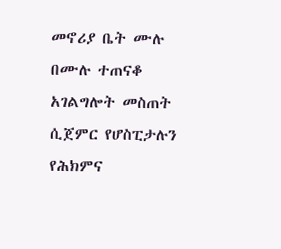መኖሪያ ቤት ሙሉ በሙሉ ተጠናቆ አገልግሎት መስጠት ሲጀምር የሆስፒታሉን የሕክምና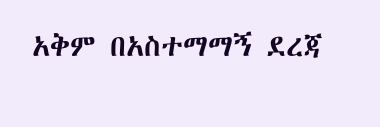አቅም በአስተማማኝ ደረጃ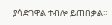ያሳድገዋል ተብሎ ይጠበቃል።